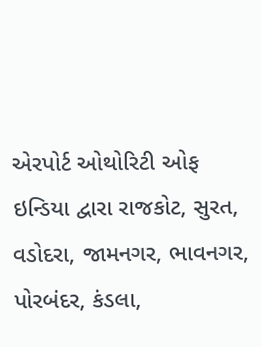એરપોર્ટ ઓથોરિટી ઓફ ઇન્ડિયા દ્વારા રાજકોટ, સુરત, વડોદરા, જામનગર, ભાવનગર, પોરબંદર, કંડલા,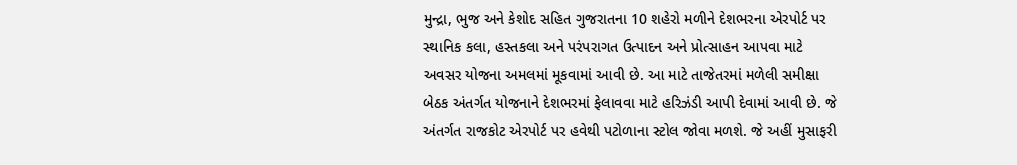મુન્દ્રા, ભુજ અને કેશોદ સહિત ગુજરાતના 10 શહેરો મળીને દેશભરના એરપોર્ટ પર સ્થાનિક કલા, હસ્તકલા અને પરંપરાગત ઉત્પાદન અને પ્રોત્સાહન આપવા માટે અવસર યોજના અમલમાં મૂકવામાં આવી છે. આ માટે તાજેતરમાં મળેલી સમીક્ષા બેઠક અંતર્ગત યોજનાને દેશભરમાં ફેલાવવા માટે હરિઝંડી આપી દેવામાં આવી છે. જે અંતર્ગત રાજકોટ એરપોર્ટ પર હવેથી પટોળાના સ્ટોલ જોવા મળશે. જે અહીં મુસાફરી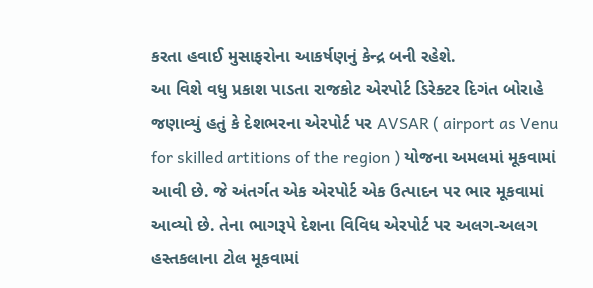કરતા હવાઈ મુસાફરોના આકર્ષણનું કેન્દ્ર બની રહેશે.
આ વિશે વધુ પ્રકાશ પાડતા રાજકોટ એરપોર્ટ ડિરેક્ટર દિગંત બોરાહે જણાવ્યું હતું કે દેશભરના એરપોર્ટ પર AVSAR ( airport as Venu for skilled artitions of the region ) યોજના અમલમાં મૂકવામાં આવી છે. જે અંતર્ગત એક એરપોર્ટ એક ઉત્પાદન પર ભાર મૂકવામાં આવ્યો છે. તેના ભાગરૂપે દેશના વિવિધ એરપોર્ટ પર અલગ-અલગ હસ્તકલાના ટોલ મૂકવામાં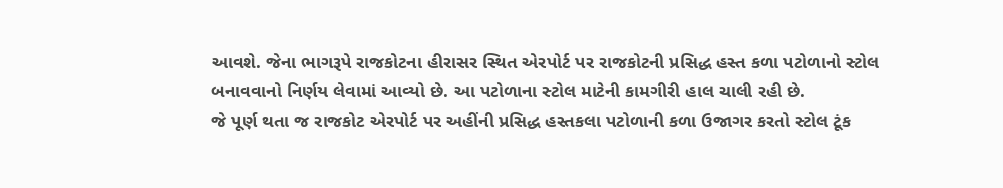આવશે. જેના ભાગરૂપે રાજકોટના હીરાસર સ્થિત એરપોર્ટ પર રાજકોટની પ્રસિદ્ધ હસ્ત કળા પટોળાનો સ્ટોલ બનાવવાનો નિર્ણય લેવામાં આવ્યો છે. આ પટોળાના સ્ટોલ માટેની કામગીરી હાલ ચાલી રહી છે.
જે પૂર્ણ થતા જ રાજકોટ એરપોર્ટ પર અહીંની પ્રસિદ્ધ હસ્તકલા પટોળાની કળા ઉજાગર કરતો સ્ટોલ ટૂંક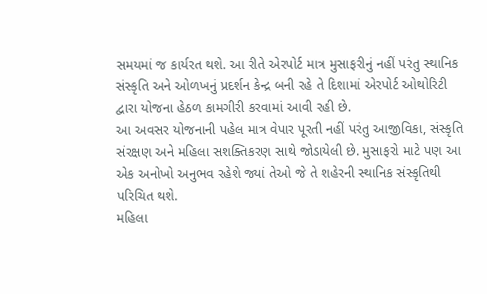સમયમાં જ કાર્યરત થશે. આ રીતે એરપોર્ટ માત્ર મુસાફરીનું નહીં પરંતુ સ્થાનિક સંસ્કૃતિ અને ઓળખનું પ્રદર્શન કેન્દ્ર બની રહે તે દિશામાં એરપોર્ટ ઓથોરિટી દ્વારા યોજના હેઠળ કામગીરી કરવામાં આવી રહી છે.
આ અવસર યોજનાની પહેલ માત્ર વેપાર પૂરતી નહીં પરંતુ આજીવિકા, સંસ્કૃતિ સંરક્ષણ અને મહિલા સશક્તિકરણ સાથે જોડાયેલી છે. મુસાફરો માટે પણ આ એક અનોખો અનુભવ રહેશે જ્યાં તેઓ જે તે શહેરની સ્થાનિક સંસ્કૃતિથી પરિચિત થશે.
મહિલા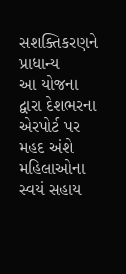સશક્તિકરણને પ્રાધાન્ય
આ યોજના દ્વારા દેશભરના એરપોર્ટ પર મહદ અંશે મહિલાઓના સ્વયં સહાય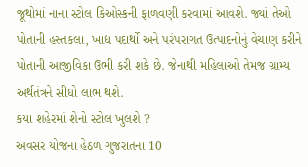જૂથોમાં નાના સ્ટોલ કિઓસ્કની ફાળવણી કરવામાં આવશે. જ્યાં તેઓ પોતાની હસ્તકલા, ખાદ્ય પદાર્થો અને પરંપરાગત ઉત્પાદનોનું વેચાણ કરીને પોતાની આજીવિકા ઉભી કરી શકે છે. જેનાથી મહિલાઓ તેમજ ગ્રામ્ય અર્થતંત્રને સીધો લાભ થશે.
કયા શહેરમાં શેનો સ્ટોલ ખુલશે ?
અવસર યોજના હેઠળ ગુજરાતના 10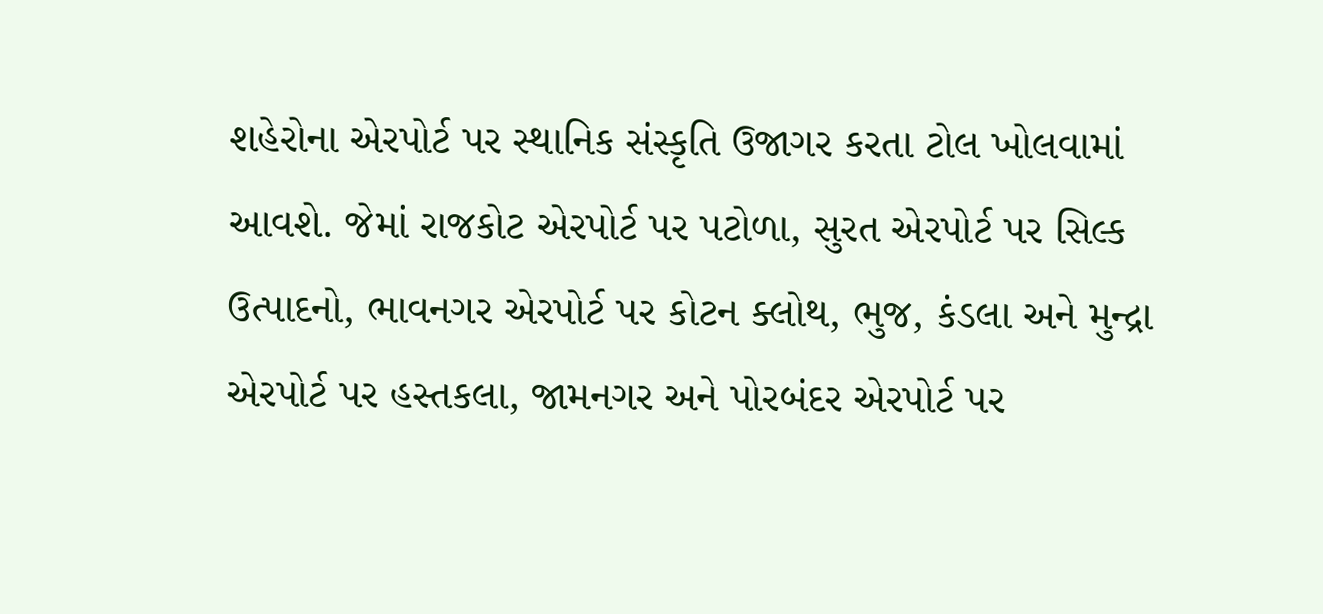શહેરોના એરપોર્ટ પર સ્થાનિક સંસ્કૃતિ ઉજાગર કરતા ટોલ ખોલવામાં આવશે. જેમાં રાજકોટ એરપોર્ટ પર પટોળા, સુરત એરપોર્ટ પર સિલ્ક ઉત્પાદનો, ભાવનગર એરપોર્ટ પર કોટન ક્લોથ, ભુજ, કંડલા અને મુન્દ્રા એરપોર્ટ પર હસ્તકલા, જામનગર અને પોરબંદર એરપોર્ટ પર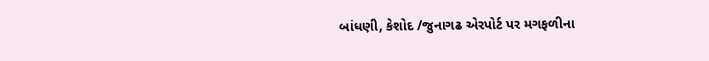બાંધણી, કેશોદ /જુનાગઢ એરપોર્ટ પર મગફળીના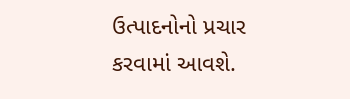ઉત્પાદનોનો પ્રચાર કરવામાં આવશે.